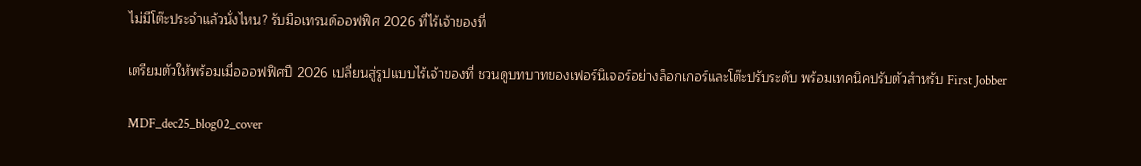ไม่มีโต๊ะประจำแล้วนั่งไหน? รับมือเทรนด์ออฟฟิศ 2026 ที่ไร้เจ้าของที่

เตรียมตัวให้พร้อมเมื่อออฟฟิศปี 2026 เปลี่ยนสู่รูปแบบไร้เจ้าของที่ ชวนดูบทบาทของเฟอร์นิเจอร์อย่างล็อกเกอร์และโต๊ะปรับระดับ พร้อมเทคนิคปรับตัวสำหรับ First Jobber

MDF_dec25_blog02_cover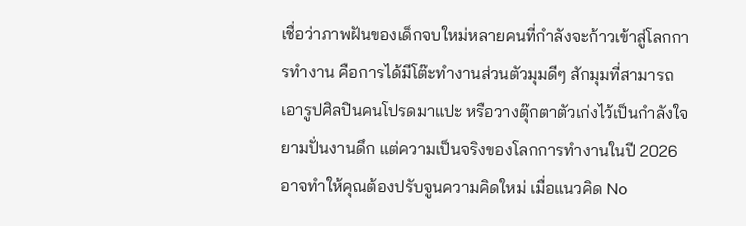เชื่อว่าภาพฝันของเด็กจบใหม่หลายคนที่กำลังจะก้าวเข้าสู่โลกการทำงาน คือการได้มีโต๊ะทำงานส่วนตัวมุมดีๆ สักมุมที่สามารถเอารูปศิลปินคนโปรดมาแปะ หรือวางตุ๊กตาตัวเก่งไว้เป็นกำลังใจยามปั่นงานดึก แต่ความเป็นจริงของโลกการทำงานในปี 2026 อาจทำให้คุณต้องปรับจูนความคิดใหม่ เมื่อแนวคิด No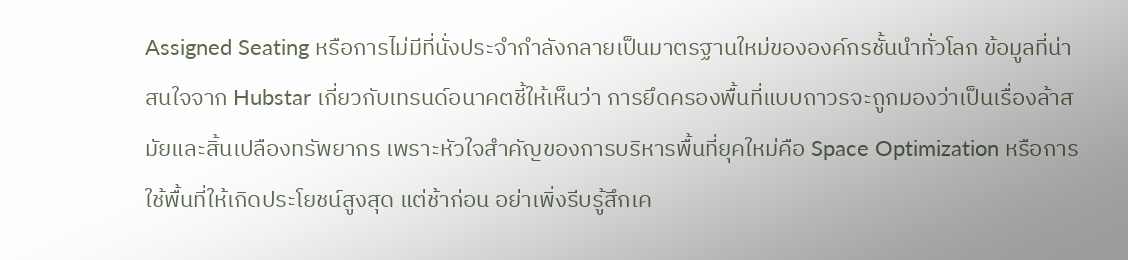Assigned Seating หรือการไม่มีที่นั่งประจำกำลังกลายเป็นมาตรฐานใหม่ขององค์กรชั้นนำทั่วโลก ข้อมูลที่น่าสนใจจาก Hubstar เกี่ยวกับเทรนด์อนาคตชี้ให้เห็นว่า การยึดครองพื้นที่แบบถาวรจะถูกมองว่าเป็นเรื่องล้าสมัยและสิ้นเปลืองทรัพยากร เพราะหัวใจสำคัญของการบริหารพื้นที่ยุคใหม่คือ Space Optimization หรือการใช้พื้นที่ให้เกิดประโยชน์สูงสุด แต่ช้าก่อน อย่าเพิ่งรีบรู้สึกเค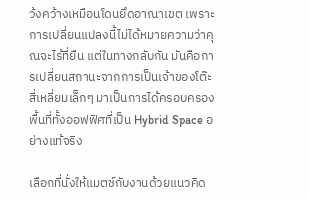ว้งคว้างเหมือนโดนยึดอาณาเขต เพราะการเปลี่ยนแปลงนี้ไม่ได้หมายความว่าคุณจะไร้ที่ยืน แต่ในทางกลับกัน มันคือการเปลี่ยนสถานะจากการเป็นเจ้าของโต๊ะสี่เหลี่ยมเล็กๆ มาเป็นการได้ครอบครองพื้นที่ทั้งออฟฟิศที่เป็น Hybrid Space อย่างแท้จริง

เลือกที่นั่งให้แมตช์กับงานด้วยแนวคิด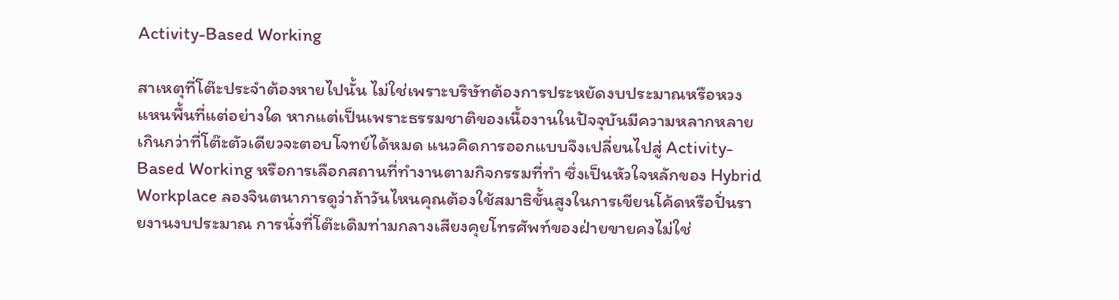Activity-Based Working

สาเหตุที่โต๊ะประจำต้องหายไปนั้น ไม่ใช่เพราะบริษัทต้องการประหยัดงบประมาณหรือหวงแหนพื้นที่แต่อย่างใด หากแต่เป็นเพราะธรรมชาติของเนื้องานในปัจจุบันมีความหลากหลายเกินกว่าที่โต๊ะตัวเดียวจะตอบโจทย์ได้หมด แนวคิดการออกแบบจึงเปลี่ยนไปสู่ Activity-Based Working หรือการเลือกสถานที่ทำงานตามกิจกรรมที่ทำ ซึ่งเป็นหัวใจหลักของ Hybrid Workplace ลองจินตนาการดูว่าถ้าวันไหนคุณต้องใช้สมาธิขั้นสูงในการเขียนโค้ดหรือปั่นรายงานงบประมาณ การนั่งที่โต๊ะเดิมท่ามกลางเสียงคุยโทรศัพท์ของฝ่ายขายคงไม่ใช่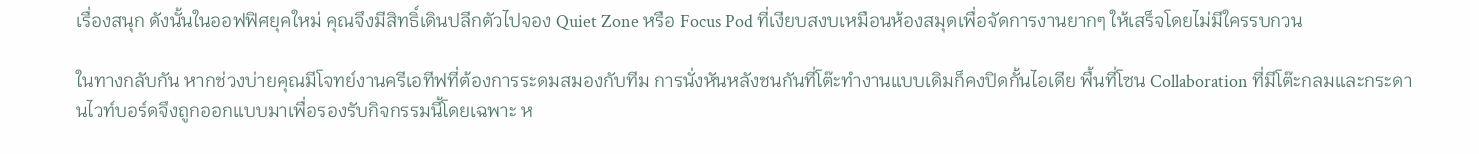เรื่องสนุก ดังนั้นในออฟฟิศยุคใหม่ คุณจึงมีสิทธิ์เดินปลีกตัวไปจอง Quiet Zone หรือ Focus Pod ที่เงียบสงบเหมือนห้องสมุดเพื่อจัดการงานยากๆ ให้เสร็จโดยไม่มีใครรบกวน

ในทางกลับกัน หากช่วงบ่ายคุณมีโจทย์งานครีเอทีฟที่ต้องการระดมสมองกับทีม การนั่งหันหลังชนกันที่โต๊ะทำงานแบบเดิมก็คงปิดกั้นไอเดีย พื้นที่โซน Collaboration ที่มีโต๊ะกลมและกระดานไวท์บอร์ดจึงถูกออกแบบมาเพื่อรองรับกิจกรรมนี้โดยเฉพาะ ห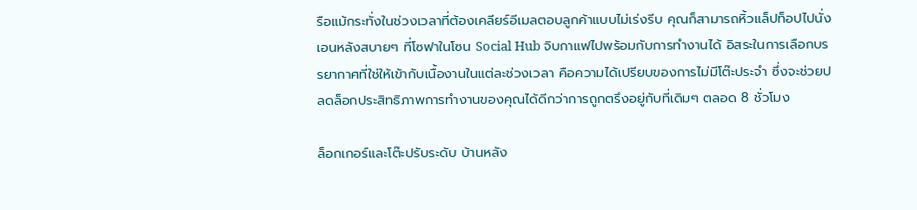รือแม้กระทั่งในช่วงเวลาที่ต้องเคลียร์อีเมลตอบลูกค้าแบบไม่เร่งรีบ คุณก็สามารถหิ้วแล็ปท็อปไปนั่งเอนหลังสบายๆ ที่โซฟาในโซน Social Hub จิบกาแฟไปพร้อมกับการทำงานได้ อิสระในการเลือกบรรยากาศที่ใช่ให้เข้ากับเนื้องานในแต่ละช่วงเวลา คือความได้เปรียบของการไม่มีโต๊ะประจำ ซึ่งจะช่วยปลดล็อกประสิทธิภาพการทำงานของคุณได้ดีกว่าการถูกตรึงอยู่กับที่เดิมๆ ตลอด 8 ชั่วโมง

ล็อกเกอร์และโต๊ะปรับระดับ บ้านหลัง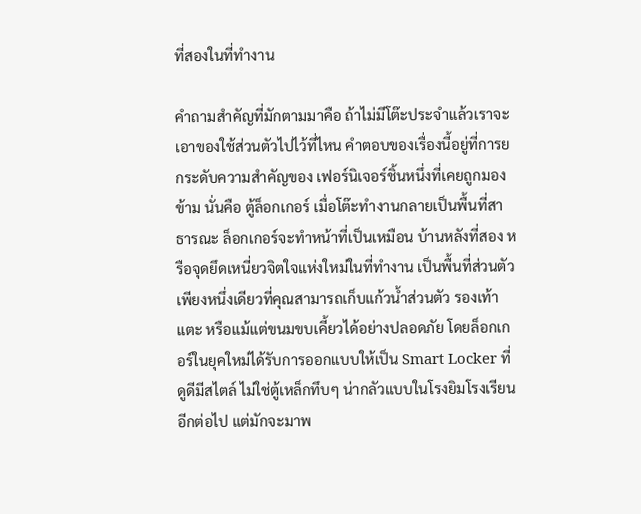ที่สองในที่ทำงาน

คำถามสำคัญที่มักตามมาคือ ถ้าไม่มีโต๊ะประจำแล้วเราจะเอาของใช้ส่วนตัวไปไว้ที่ไหน คำตอบของเรื่องนี้อยู่ที่การยกระดับความสำคัญของ เฟอร์นิเจอร์ชิ้นหนึ่งที่เคยถูกมองข้าม นั่นคือ ตู้ล็อกเกอร์ เมื่อโต๊ะทำงานกลายเป็นพื้นที่สาธารณะ ล็อกเกอร์จะทำหน้าที่เป็นเหมือน บ้านหลังที่สอง หรือจุดยึดเหนี่ยวจิตใจแห่งใหม่ในที่ทำงาน เป็นพื้นที่ส่วนตัวเพียงหนึ่งเดียวที่คุณสามารถเก็บแก้วน้ำส่วนตัว รองเท้าแตะ หรือแม้แต่ขนมขบเคี้ยวได้อย่างปลอดภัย โดยล็อกเกอร์ในยุคใหม่ได้รับการออกแบบให้เป็น Smart Locker ที่ดูดีมีสไตล์ ไม่ใช่ตู้เหล็กทึบๆ น่ากลัวแบบในโรงยิมโรงเรียนอีกต่อไป แต่มักจะมาพ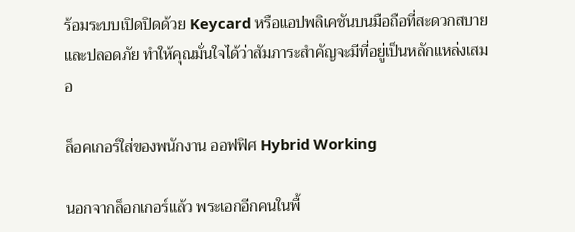ร้อมระบบเปิดปิดด้วย Keycard หรือแอปพลิเคชันบนมือถือที่สะดวกสบายและปลอดภัย ทำให้คุณมั่นใจได้ว่าสัมภาระสำคัญจะมีที่อยู่เป็นหลักแหล่งเสมอ

ล็อคเกอร์ใส่ของพนักงาน ออฟฟิศ Hybrid Working

นอกจากล็อกเกอร์แล้ว พระเอกอีกคนในพื้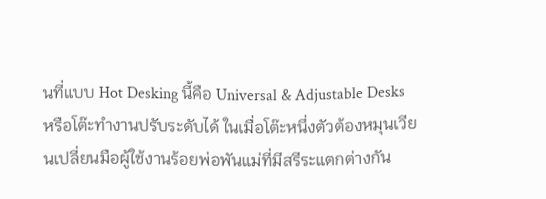นที่แบบ Hot Desking นี้คือ Universal & Adjustable Desks หรือโต๊ะทำงานปรับระดับได้ ในเมื่อโต๊ะหนึ่งตัวต้องหมุนเวียนเปลี่ยนมือผู้ใช้งานร้อยพ่อพันแม่ที่มีสรีระแตกต่างกัน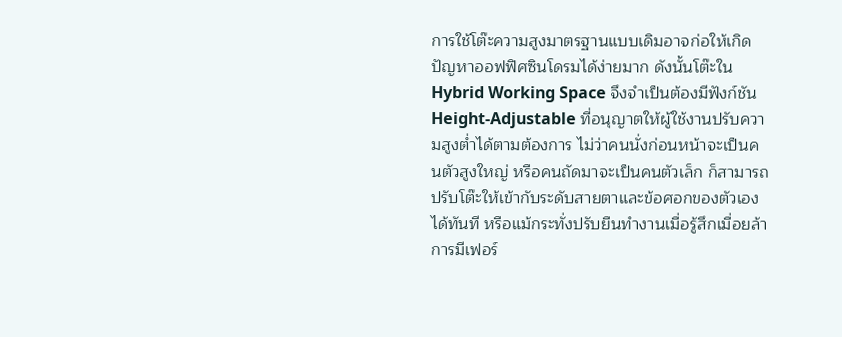การใช้โต๊ะความสูงมาตรฐานแบบเดิมอาจก่อให้เกิดปัญหาออฟฟิศซินโดรมได้ง่ายมาก ดังนั้นโต๊ะใน Hybrid Working Space จึงจำเป็นต้องมีฟังก์ชัน Height-Adjustable ที่อนุญาตให้ผู้ใช้งานปรับความสูงต่ำได้ตามต้องการ ไม่ว่าคนนั่งก่อนหน้าจะเป็นคนตัวสูงใหญ่ หรือคนถัดมาจะเป็นคนตัวเล็ก ก็สามารถปรับโต๊ะให้เข้ากับระดับสายตาและข้อศอกของตัวเองได้ทันที หรือแม้กระทั่งปรับยืนทำงานเมื่อรู้สึกเมื่อยล้า การมีเฟอร์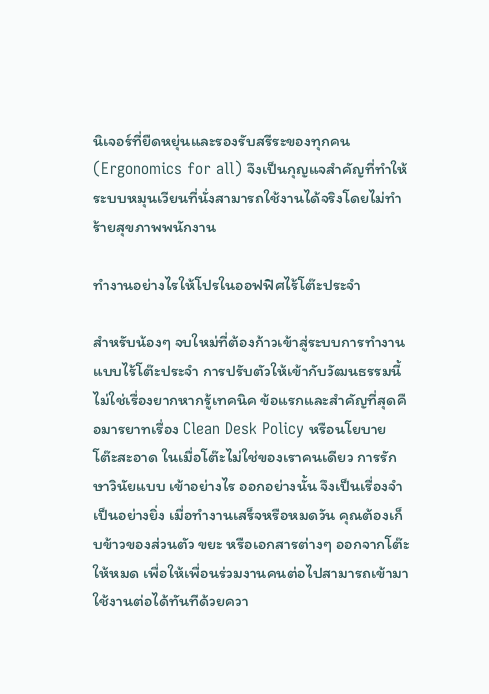นิเจอร์ที่ยืดหยุ่นและรองรับสรีระของทุกคน (Ergonomics for all) จึงเป็นกุญแจสำคัญที่ทำให้ระบบหมุนเวียนที่นั่งสามารถใช้งานได้จริงโดยไม่ทำร้ายสุขภาพพนักงาน

ทำงานอย่างไรให้โปรในออฟฟิศไร้โต๊ะประจำ

สำหรับน้องๆ จบใหม่ที่ต้องก้าวเข้าสู่ระบบการทำงานแบบไร้โต๊ะประจำ การปรับตัวให้เข้ากับวัฒนธรรมนี้ไม่ใช่เรื่องยากหากรู้เทคนิค ข้อแรกและสำคัญที่สุดคือมารยาทเรื่อง Clean Desk Policy หรือนโยบายโต๊ะสะอาด ในเมื่อโต๊ะไม่ใช่ของเราคนเดียว การรักษาวินัยแบบ เข้าอย่างไร ออกอย่างนั้น จึงเป็นเรื่องจำเป็นอย่างยิ่ง เมื่อทำงานเสร็จหรือหมดวัน คุณต้องเก็บข้าวของส่วนตัว ขยะ หรือเอกสารต่างๆ ออกจากโต๊ะให้หมด เพื่อให้เพื่อนร่วมงานคนต่อไปสามารถเข้ามาใช้งานต่อได้ทันทีด้วยควา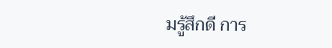มรู้สึกดี การ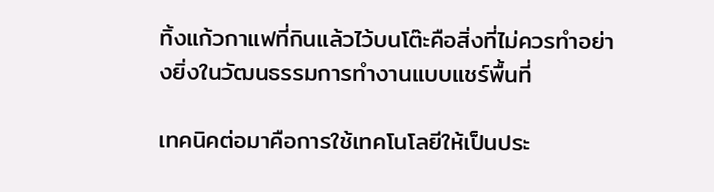ทิ้งแก้วกาแฟที่กินแล้วไว้บนโต๊ะคือสิ่งที่ไม่ควรทำอย่างยิ่งในวัฒนธรรมการทำงานแบบแชร์พื้นที่

เทคนิคต่อมาคือการใช้เทคโนโลยีให้เป็นประ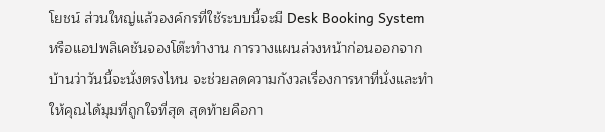โยชน์ ส่วนใหญ่แล้วองค์กรที่ใช้ระบบนี้จะมี Desk Booking System หรือแอปพลิเคชันจองโต๊ะทำงาน การวางแผนล่วงหน้าก่อนออกจากบ้านว่าวันนี้จะนั่งตรงไหน จะช่วยลดความกังวลเรื่องการหาที่นั่งและทำให้คุณได้มุมที่ถูกใจที่สุด สุดท้ายคือกา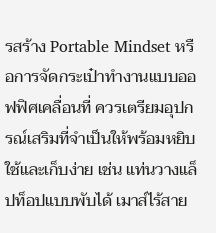รสร้าง Portable Mindset หรือการจัดกระเป๋าทำงานแบบออฟฟิศเคลื่อนที่ ควรเตรียมอุปกรณ์เสริมที่จำเป็นให้พร้อมหยิบใช้และเก็บง่าย เช่น แท่นวางแล็ปท็อปแบบพับได้ เมาส์ไร้สาย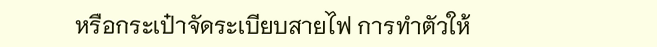หรือกระเป๋าจัดระเบียบสายไฟ การทำตัวให้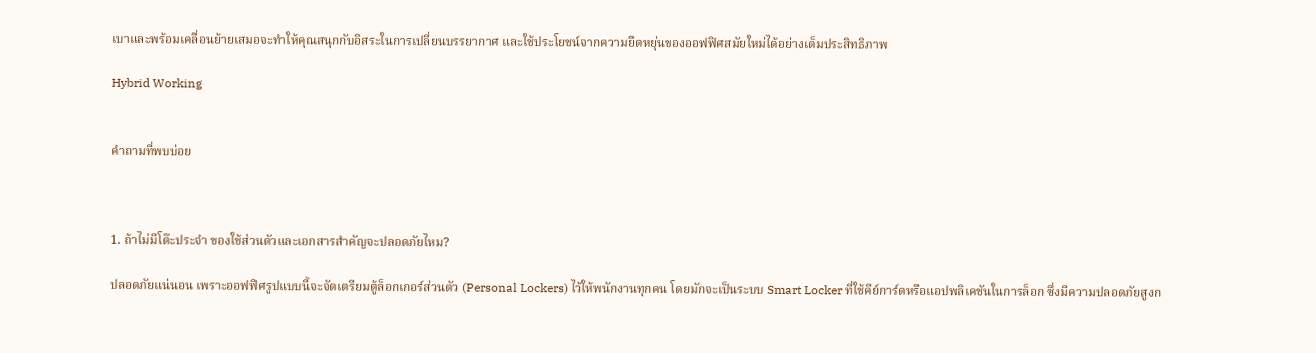เบาและพร้อมเคลื่อนย้ายเสมอจะทำให้คุณสนุกกับอิสระในการเปลี่ยนบรรยากาศ และใช้ประโยชน์จากความยืดหยุ่นของออฟฟิศสมัยใหม่ได้อย่างเต็มประสิทธิภาพ

Hybrid Working


คำถามที่พบบ่อย



1. ถ้าไม่มีโต๊ะประจำ ของใช้ส่วนตัวและเอกสารสำคัญจะปลอดภัยไหม?

ปลอดภัยแน่นอน เพราะออฟฟิศรูปแบบนี้จะจัดเตรียมตู้ล็อกเกอร์ส่วนตัว (Personal Lockers) ไว้ให้พนักงานทุกคน โดยมักจะเป็นระบบ Smart Locker ที่ใช้คีย์การ์ดหรือแอปพลิเคชันในการล็อก ซึ่งมีความปลอดภัยสูงก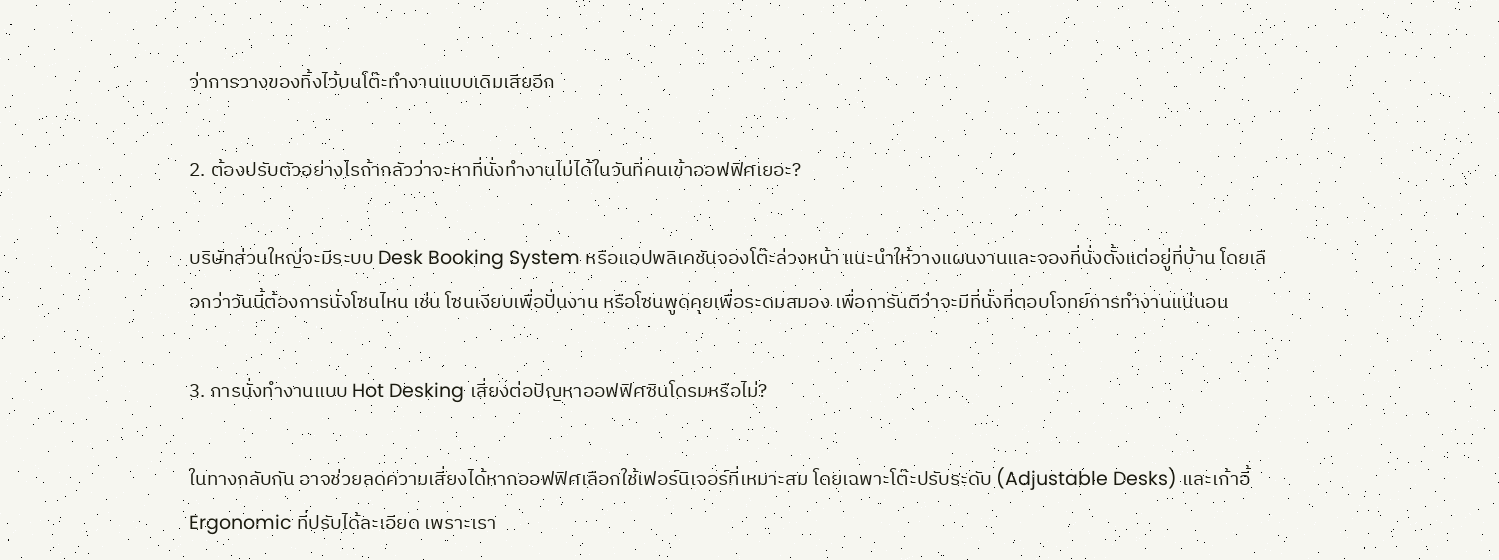ว่าการวางของทิ้งไว้บนโต๊ะทำงานแบบเดิมเสียอีก

2. ต้องปรับตัวอย่างไรถ้ากลัวว่าจะหาที่นั่งทำงานไม่ได้ในวันที่คนเข้าออฟฟิศเยอะ?

บริษัทส่วนใหญ่จะมีระบบ Desk Booking System หรือแอปพลิเคชันจองโต๊ะล่วงหน้า แนะนำให้วางแผนงานและจองที่นั่งตั้งแต่อยู่ที่บ้าน โดยเลือกว่าวันนี้ต้องการนั่งโซนไหน เช่น โซนเงียบเพื่อปั่นงาน หรือโซนพูดคุยเพื่อระดมสมอง เพื่อการันตีว่าจะมีที่นั่งที่ตอบโจทย์การทำงานแน่นอน

3. การนั่งทำงานแบบ Hot Desking เสี่ยงต่อปัญหาออฟฟิศซินโดรมหรือไม่?

ในทางกลับกัน อาจช่วยลดความเสี่ยงได้หากออฟฟิศเลือกใช้เฟอร์นิเจอร์ที่เหมาะสม โดยเฉพาะโต๊ะปรับระดับ (Adjustable Desks) และเก้าอี้ Ergonomic ที่ปรับได้ละเอียด เพราะเรา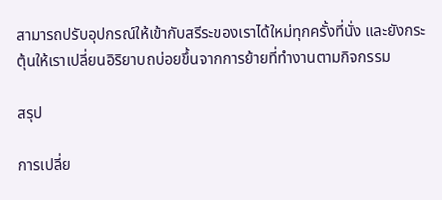สามารถปรับอุปกรณ์ให้เข้ากับสรีระของเราได้ใหม่ทุกครั้งที่นั่ง และยังกระตุ้นให้เราเปลี่ยนอิริยาบถบ่อยขึ้นจากการย้ายที่ทำงานตามกิจกรรม

สรุป

การเปลี่ย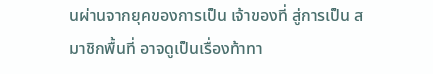นผ่านจากยุคของการเป็น เจ้าของที่ สู่การเป็น สมาชิกพื้นที่ อาจดูเป็นเรื่องท้าทา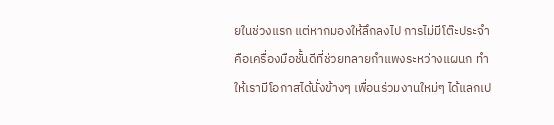ยในช่วงแรก แต่หากมองให้ลึกลงไป การไม่มีโต๊ะประจำคือเครื่องมือชั้นดีที่ช่วยทลายกำแพงระหว่างแผนก ทำให้เรามีโอกาสได้นั่งข้างๆ เพื่อนร่วมงานใหม่ๆ ได้แลกเป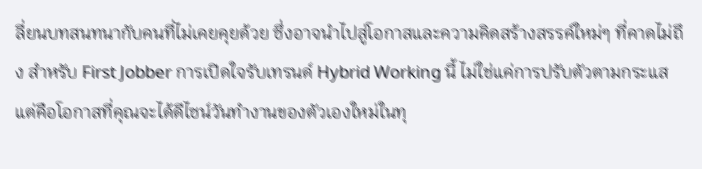ลี่ยนบทสนทนากับคนที่ไม่เคยคุยด้วย ซึ่งอาจนำไปสู่โอกาสและความคิดสร้างสรรค์ใหม่ๆ ที่คาดไม่ถึง สำหรับ First Jobber การเปิดใจรับเทรนด์ Hybrid Working นี้ ไม่ใช่แค่การปรับตัวตามกระแส แต่คือโอกาสที่คุณจะได้ดีไซน์วันทำงานของตัวเองใหม่ในทุ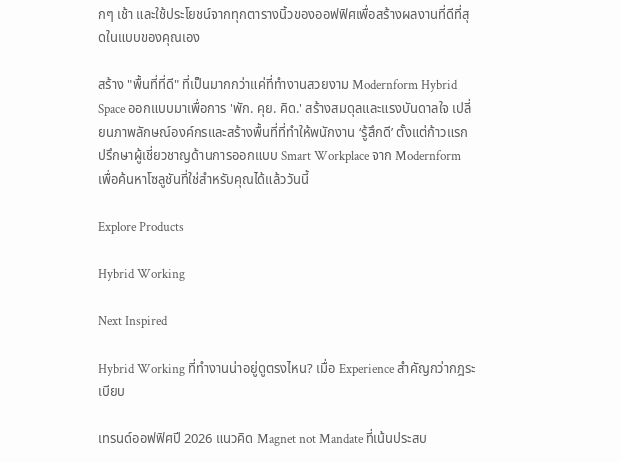กๆ เช้า และใช้ประโยชน์จากทุกตารางนิ้วของออฟฟิศเพื่อสร้างผลงานที่ดีที่สุดในแบบของคุณเอง

สร้าง "พื้นที่ที่ดี" ที่เป็นมากกว่าแค่ที่ทำงานสวยงาม Modernform Hybrid Space ออกแบบมาเพื่อการ 'พัก. คุย. คิด.' สร้างสมดุลและแรงบันดาลใจ เปลี่ยนภาพลักษณ์องค์กรและสร้างพื้นที่ที่ทำให้พนักงาน ‘รู้สึกดี’ ตั้งแต่ก้าวแรก ปรึกษาผู้เชี่ยวชาญด้านการออกแบบ Smart Workplace จาก Modernform เพื่อค้นหาโซลูชันที่ใช่สำหรับคุณได้แล้ววันนี้

Explore Products

Hybrid Working

Next Inspired

Hybrid Working ที่ทำงานน่าอยู่ดูตรงไหน? เมื่อ Experience สำคัญกว่ากฎระเบียบ

เทรนด์ออฟฟิศปี 2026 แนวคิด Magnet not Mandate ที่เน้นประสบ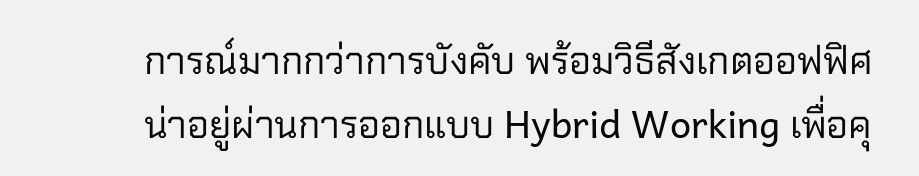การณ์มากกว่าการบังคับ พร้อมวิธีสังเกตออฟฟิศน่าอยู่ผ่านการออกแบบ Hybrid Working เพื่อคุ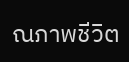ณภาพชีวิต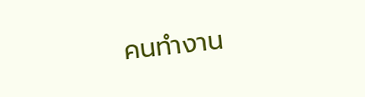คนทำงาน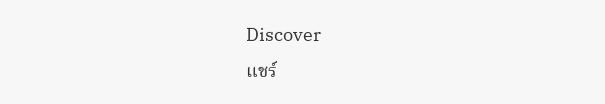Discover
แชร์